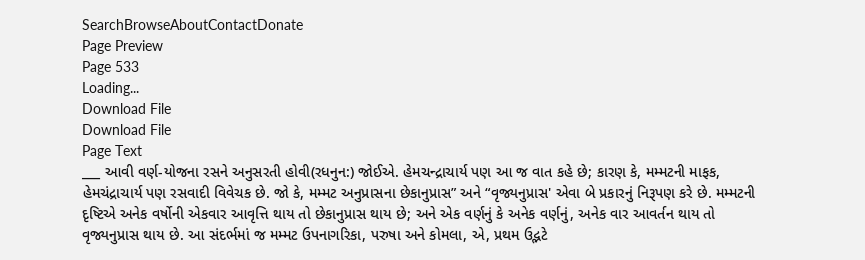SearchBrowseAboutContactDonate
Page Preview
Page 533
Loading...
Download File
Download File
Page Text
___ આવી વર્ણ-યોજના રસને અનુસરતી હોવી(રધનુન:) જોઈએ. હેમચન્દ્રાચાર્ય પણ આ જ વાત કહે છે; કારણ કે, મમ્મટની માફક, હેમચંદ્રાચાર્ય પણ રસવાદી વિવેચક છે. જો કે, મમ્મટ અનુપ્રાસના છેકાનુપ્રાસ” અને “વૃજ્યનુપ્રાસ' એવા બે પ્રકારનું નિરૂપણ કરે છે. મમ્મટની દૃષ્ટિએ અનેક વર્ષોની એકવાર આવૃત્તિ થાય તો છેકાનુપ્રાસ થાય છે; અને એક વર્ણનું કે અનેક વર્ણનું, અનેક વાર આવર્તન થાય તો વૃજ્યનુપ્રાસ થાય છે. આ સંદર્ભમાં જ મમ્મટ ઉપનાગરિકા, પરુષા અને કોમલા, એ, પ્રથમ ઉદ્ભટે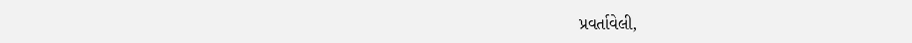પ્રવર્તાવેલી,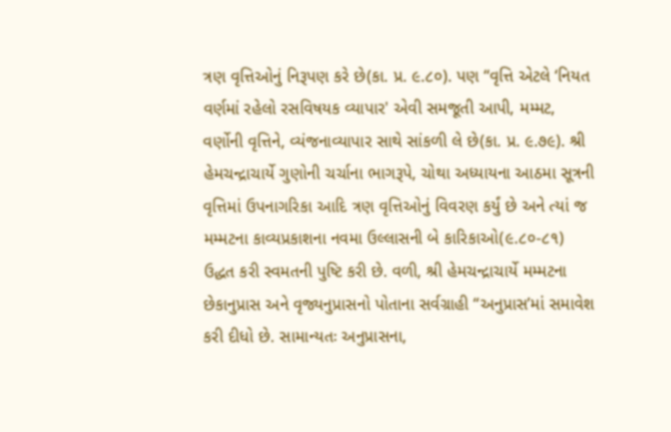ત્રણ વૃત્તિઓનું નિરૂપણ કરે છે(કા. પ્ર. ૯.૮૦). પણ “વૃત્તિ એટલે ‘નિયત વર્ણમાં રહેલો રસવિષયક વ્યાપાર' એવી સમજૂતી આપી, મમ્મટ, વર્ણોની વૃત્તિને, વ્યંજનાવ્યાપાર સાથે સાંકળી લે છે(કા. પ્ર. ૯.૭૯). શ્રી હેમચન્દ્રાચાર્યે ગુણોની ચર્ચાના ભાગરૂપે, ચોથા અધ્યાયના આઠમા સૂત્રની વૃત્તિમાં ઉપનાગરિકા આદિ ત્રણ વૃત્તિઓનું વિવરણ કર્યું છે અને ત્યાં જ મમ્મટના કાવ્યપ્રકાશના નવમા ઉલ્લાસની બે કારિકાઓ(૯.૮૦-૮૧) ઉદ્ધત કરી સ્વમતની પુષ્ટિ કરી છે. વળી, શ્રી હેમચન્દ્રાચાર્યે મમ્મટના છેકાનુપ્રાસ અને વૃજ્યનુપ્રાસનો પોતાના સર્વગ્રાહી “અનુપ્રાસ’માં સમાવેશ કરી દીધો છે. સામાન્યતઃ અનુપ્રાસના,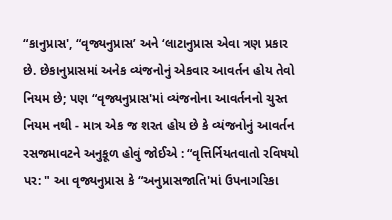“કાનુપ્રાસ', “વૃજ્યનુપ્રાસ’ અને ‘લાટાનુપ્રાસ એવા ત્રણ પ્રકાર છે. છેકાનુપ્રાસમાં અનેક વ્યંજનોનું એકવાર આવર્તન હોય તેવો નિયમ છે; પણ “વૃજ્યનુપ્રાસ'માં વ્યંજનોના આવર્તનનો ચુસ્ત નિયમ નથી - માત્ર એક જ શરત હોય છે કે વ્યંજનોનું આવર્તન રસજમાવટને અનુકૂળ હોવું જોઈએ : “વૃત્તિર્નિયતવાતો રવિષયો પર: " આ વૃજ્યનુપ્રાસ કે “અનુપ્રાસજાતિ'માં ઉપનાગરિકા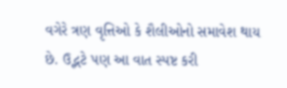વગેરે ત્રણ વૃત્તિઓ કે શૈલીઓનો સમાવેશ થાય છે. ઉદ્ભટે પણ આ વાત સ્પષ્ટ કરી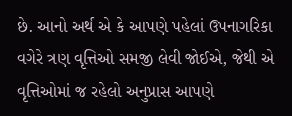છે. આનો અર્થ એ કે આપણે પહેલાં ઉપનાગરિકા વગેરે ત્રણ વૃત્તિઓ સમજી લેવી જોઈએ, જેથી એ વૃત્તિઓમાં જ રહેલો અનુપ્રાસ આપણે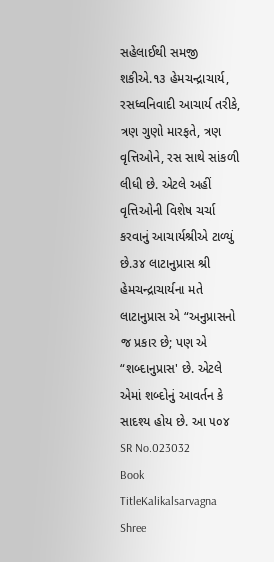સહેલાઈથી સમજી શકીએ.૧૩ હેમચન્દ્રાચાર્ય, રસધ્વનિવાદી આચાર્ય તરીકે, ત્રણ ગુણો મારફતે, ત્રણ વૃત્તિઓને, રસ સાથે સાંકળી લીધી છે. એટલે અહીં વૃત્તિઓની વિશેષ ચર્ચા કરવાનું આચાર્યશ્રીએ ટાળ્યું છે.૩૪ લાટાનુપ્રાસ શ્રી હેમચન્દ્રાચાર્યના મતે લાટાનુપ્રાસ એ “અનુપ્રાસનો જ પ્રકાર છે; પણ એ “શબ્દાનુપ્રાસ' છે. એટલે એમાં શબ્દોનું આવર્તન કે સાદશ્ય હોય છે. આ ૫૦૪
SR No.023032
Book TitleKalikalsarvagna Shree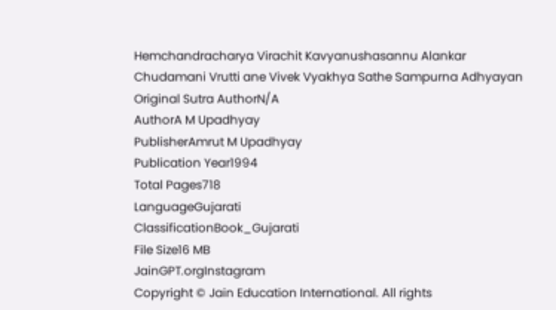Hemchandracharya Virachit Kavyanushasannu Alankar Chudamani Vrutti ane Vivek Vyakhya Sathe Sampurna Adhyayan
Original Sutra AuthorN/A
AuthorA M Upadhyay
PublisherAmrut M Upadhyay
Publication Year1994
Total Pages718
LanguageGujarati
ClassificationBook_Gujarati
File Size16 MB
JainGPT.orgInstagram
Copyright © Jain Education International. All rights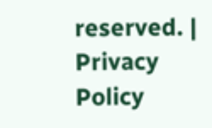reserved. | Privacy Policy